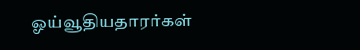ஓய்வூதியதாரர்கள்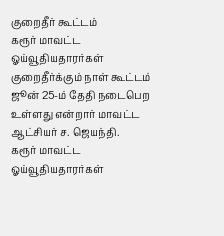குறைதீர் கூட்டம்
கரூர் மாவட்ட ஓய்வூதியதாரர்கள் குறைதீர்க்கும் நாள் கூட்டம் ஜூன் 25-ம் தேதி நடைபெற உள்ளது என்றார் மாவட்ட ஆட்சியர் ச. ஜெயந்தி.
கரூர் மாவட்ட ஓய்வூதியதாரர்கள்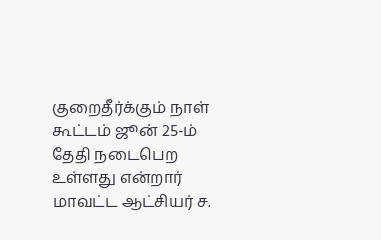குறைதீர்க்கும் நாள் கூட்டம் ஜூன் 25-ம் தேதி நடைபெற உள்ளது என்றார் மாவட்ட ஆட்சியர் ச.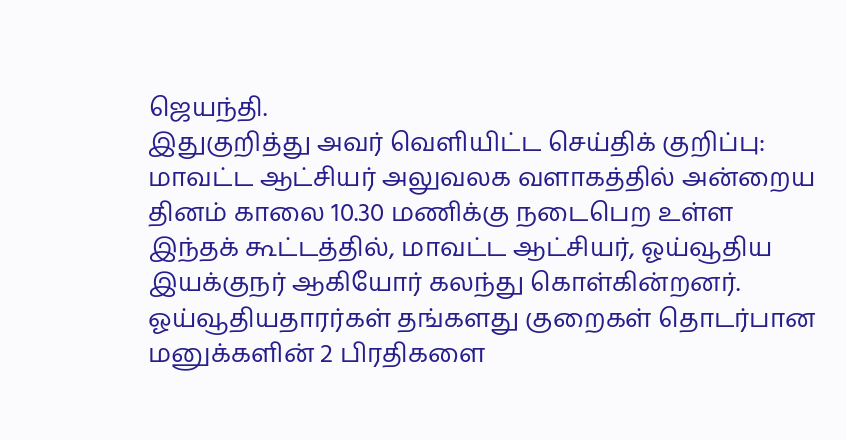ஜெயந்தி.
இதுகுறித்து அவர் வெளியிட்ட செய்திக் குறிப்பு: மாவட்ட ஆட்சியர் அலுவலக வளாகத்தில் அன்றைய தினம் காலை 10.30 மணிக்கு நடைபெற உள்ள இந்தக் கூட்டத்தில், மாவட்ட ஆட்சியர், ஓய்வூதிய இயக்குநர் ஆகியோர் கலந்து கொள்கின்றனர். ஓய்வூதியதாரர்கள் தங்களது குறைகள் தொடர்பான மனுக்களின் 2 பிரதிகளை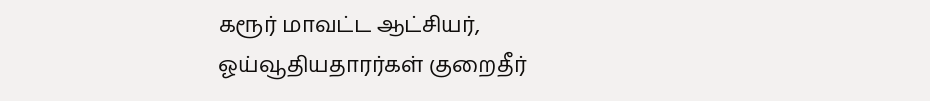கரூர் மாவட்ட ஆட்சியர், ஓய்வூதியதாரர்கள் குறைதீர்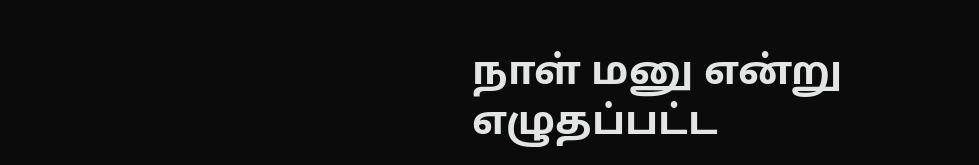நாள் மனு என்று எழுதப்பட்ட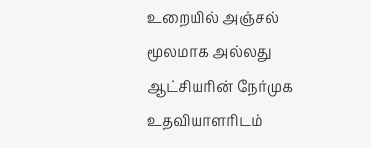உறையில் அஞ்சல் மூலமாக அல்லது ஆட்சியரின் நேர்முக உதவியாளரிடம்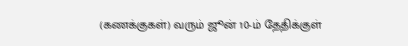(கணக்குகள்) வரும் ஜூன் 10-ம் தேதிக்குள்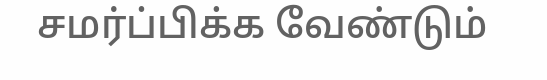சமர்ப்பிக்க வேண்டும்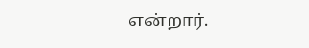என்றார்.